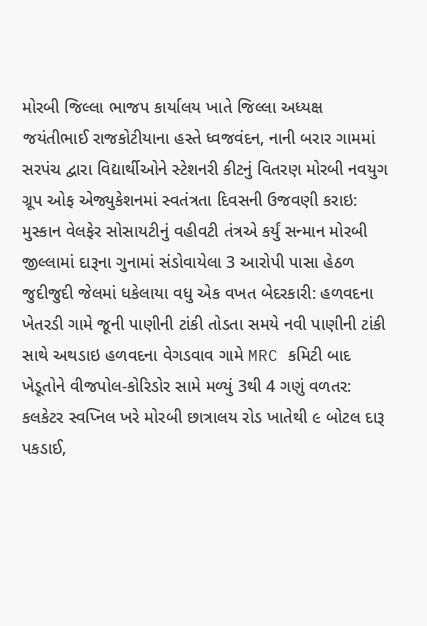મોરબી જિલ્લા ભાજપ કાર્યાલય ખાતે જિલ્લા અધ્યક્ષ જયંતીભાઈ રાજકોટીયાના હસ્તે ધ્વજવંદન, નાની બરાર ગામમાં સરપંચ દ્વારા વિદ્યાર્થીઓને સ્ટેશનરી કીટનું વિતરણ મોરબી નવયુગ ગ્રૂપ ઓફ એજ્યુકેશનમાં સ્વતંત્રતા દિવસની ઉજવણી કરાઇ: મુસ્કાન વેલફેર સોસાયટીનું વહીવટી તંત્રએ કર્યું સન્માન મોરબી જીલ્લામાં દારૂના ગુનામાં સંડોવાયેલા 3 આરોપી પાસા હેઠળ જુદીજુદી જેલમાં ધકેલાયા વધુ એક વખત બેદરકારી: હળવદના ખેતરડી ગામે જૂની પાણીની ટાંકી તોડતા સમયે નવી પાણીની ટાંકી સાથે અથડાઇ હળવદના વેગડવાવ ગામે MRC કમિટી બાદ ખેડૂતોને વીજપોલ-કોરિડોર સામે મળ્યું 3થી 4 ગણું વળતર: કલકેટર સ્વપ્નિલ ખરે મોરબી છાત્રાલય રોડ ખાતેથી ૯ બોટલ દારૂ પકડાઈ,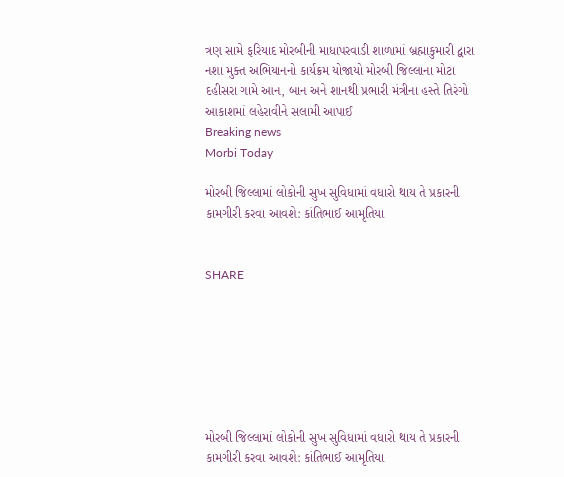ત્રણ સામે ફરિયાદ મોરબીની માધાપરવાડી શાળામાં બ્રહ્માકુમારી દ્વારા નશા મુક્ત અભિયાનનો કાર્યક્રમ યોજાયો મોરબી જિલ્લાના મોટા દહીસરા ગામે આન, બાન અને શાનથી પ્રભારી મંત્રીના હસ્તે તિરંગો આકાશમાં લહેરાવીને સલામી આપાઈ
Breaking news
Morbi Today

મોરબી જિલ્લામાં લોકોની સુખ સુવિધામાં વધારો થાય તે પ્રકારની કામગીરી કરવા આવશે: કાંતિભાઈ આમૃતિયા


SHARE







મોરબી જિલ્લામાં લોકોની સુખ સુવિધામાં વધારો થાય તે પ્રકારની કામગીરી કરવા આવશે: કાંતિભાઈ આમૃતિયા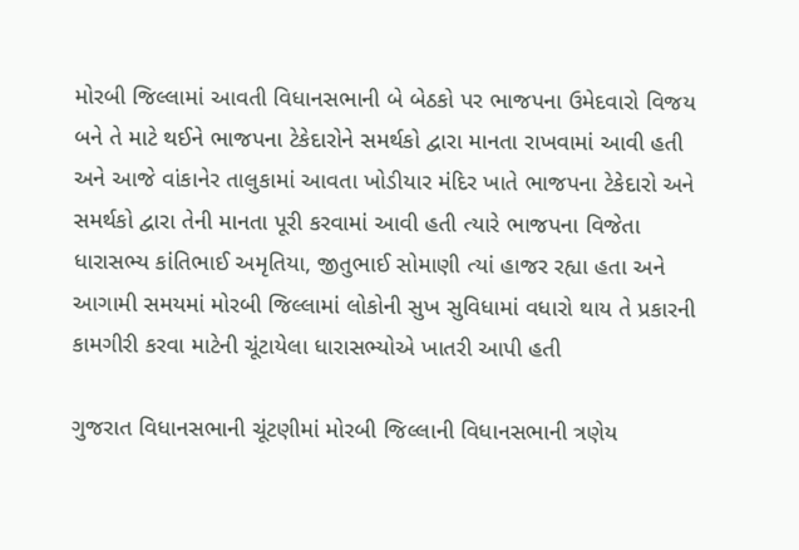મોરબી જિલ્લામાં આવતી વિધાનસભાની બે બેઠકો પર ભાજપના ઉમેદવારો વિજય બને તે માટે થઈને ભાજપના ટેકેદારોને સમર્થકો દ્વારા માનતા રાખવામાં આવી હતી અને આજે વાંકાનેર તાલુકામાં આવતા ખોડીયાર મંદિર ખાતે ભાજપના ટેકેદારો અને સમર્થકો દ્વારા તેની માનતા પૂરી કરવામાં આવી હતી ત્યારે ભાજપના વિજેતા ધારાસભ્ય કાંતિભાઈ અમૃતિયા, જીતુભાઈ સોમાણી ત્યાં હાજર રહ્યા હતા અને આગામી સમયમાં મોરબી જિલ્લામાં લોકોની સુખ સુવિધામાં વધારો થાય તે પ્રકારની કામગીરી કરવા માટેની ચૂંટાયેલા ધારાસભ્યોએ ખાતરી આપી હતી

ગુજરાત વિધાનસભાની ચૂંટણીમાં મોરબી જિલ્લાની વિધાનસભાની ત્રણેય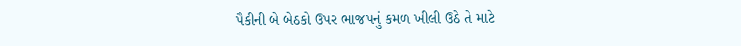પૈકીની બે બેઠકો ઉપર ભાજપનું કમળ ખીલી ઉઠે તે માટે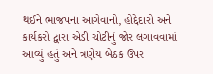થઈને ભાજપના આગેવાનો, હોદ્દેદારો અને કાર્યકરો દ્વારા એડી ચોટીનું જોર લગાવવામાં આવ્યું હતું અને ત્રણેય બેઠક ઉપર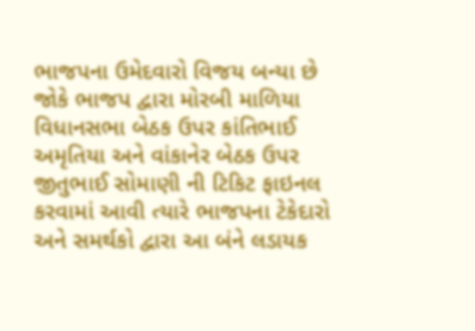ભાજપના ઉમેદવારો વિજય બન્યા છે જોકે ભાજપ દ્વારા મોરબી માળિયા વિધાનસભા બેઠક ઉપર કાંતિભાઈ અમૃતિયા અને વાંકાનેર બેઠક ઉપર જીતુભાઈ સોમાણી ની ટિકિટ ફાઇનલ કરવામાં આવી ત્યારે ભાજપના ટેકેદારો અને સમર્થકો દ્વારા આ બંને લડાયક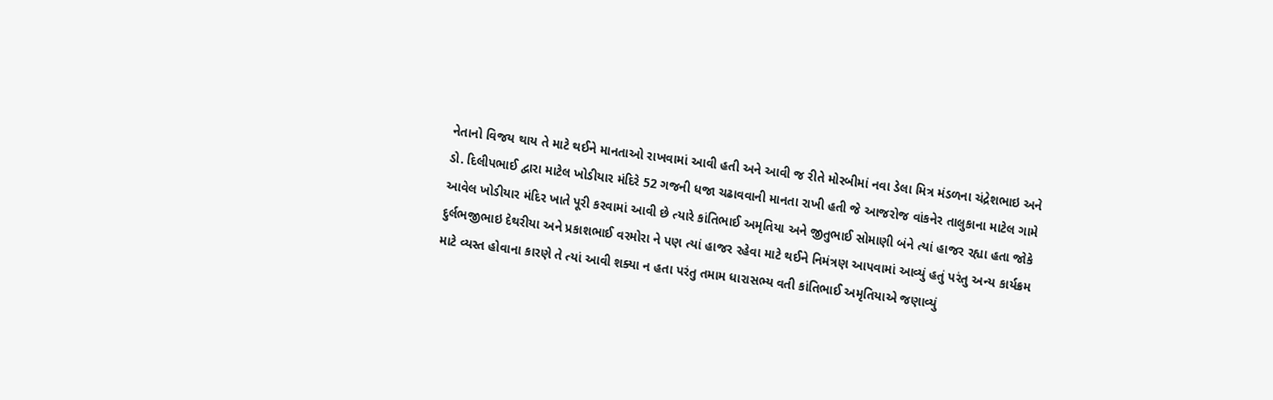નેતાનો વિજય થાય તે માટે થઈને માનતાઓ રાખવામાં આવી હતી અને આવી જ રીતે મોરબીમાં નવા ડેલા મિત્ર મંડળના ચંદ્રેશભાઇ અને ડો. દિલીપભાઈ દ્વારા માટેલ ખોડીયાર મંદિરે 52 ગજની ધજા ચઢાવવાની માનતા રાખી હતી જે આજરોજ વાંકનેર તાલુકાના માટેલ ગામે આવેલ ખોડીયાર મંદિર ખાતે પૂરી કરવામાં આવી છે ત્યારે કાંતિભાઈ અમૃતિયા અને જીતુભાઈ સોમાણી બંને ત્યાં હાજર રહ્યા હતા જોકે દુર્લભજીભાઇ દેથરીયા અને પ્રકાશભાઈ વરમોરા ને પણ ત્યાં હાજર રહેવા માટે થઈને નિમંત્રણ આપવામાં આવ્યું હતું પરંતુ અન્ય કાર્યક્રમ માટે વ્યસ્ત હોવાના કારણે તે ત્યાં આવી શક્યા ન હતા પરંતુ તમામ ધારાસભ્ય વતી કાંતિભાઈ અમૃતિયાએ જણાવ્યું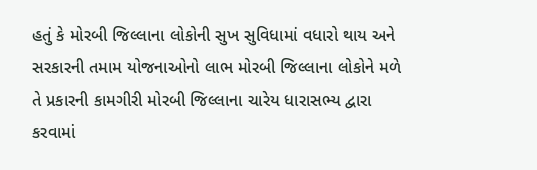હતું કે મોરબી જિલ્લાના લોકોની સુખ સુવિધામાં વધારો થાય અને સરકારની તમામ યોજનાઓનો લાભ મોરબી જિલ્લાના લોકોને મળે તે પ્રકારની કામગીરી મોરબી જિલ્લાના ચારેય ધારાસભ્ય દ્વારા કરવામાં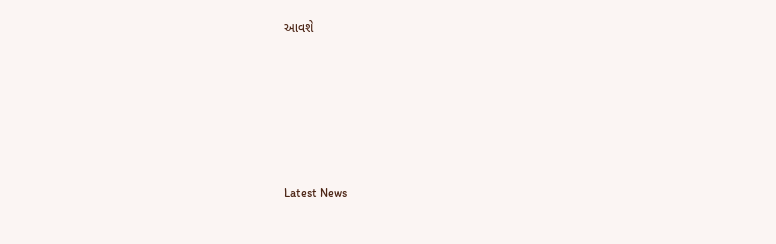આવશે






Latest News